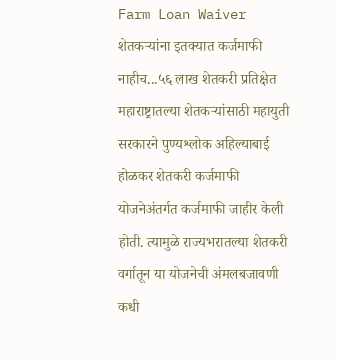Farm Loan Waiver शेतकऱ्यांना इतक्यात कर्जमाफी नाहीच...५६ लाख शेतकरी प्रतिक्षेत
महाराष्ट्रातल्या शेतकऱ्यांसाठी महायुती सरकारने पुण्यश्लोक अहिल्याबाई होळकर शेतकरी कर्जमाफी योजनेअंतर्गत कर्जमाफी जाहीर केली होती. त्यामुळे राज्यभरातल्या शेतकरी वर्गातून या योजनेची अंमलबजावणी कधी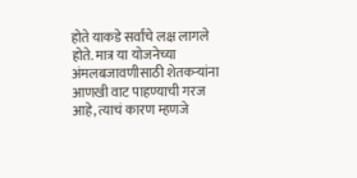होते याकडे सर्वांचे लक्ष लागले होते. मात्र या योजनेच्या अंमलबजावणीसाठी शेतकऱ्यांना आणखी वाट पाहण्याची गरज आहे, त्याचं कारण म्हणजे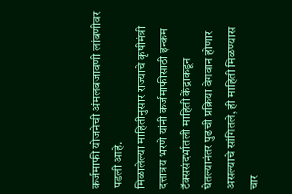कर्जमाफी योजनेची अंमलबजावणी लांबणीवर पडली आहे.
मिळालेल्या माहितीनुसार राज्याचे कृषीमंत्री दत्तात्रय भरणे यांनी कर्जमाफीसाठी इन्कम टॅक्ससंदर्भातली माहिती केंद्राकडून घेतल्यानंतर पुढची प्रक्रिया वेगवान होणार असल्याचे सांगितले, ही माहिती मिळण्यास चार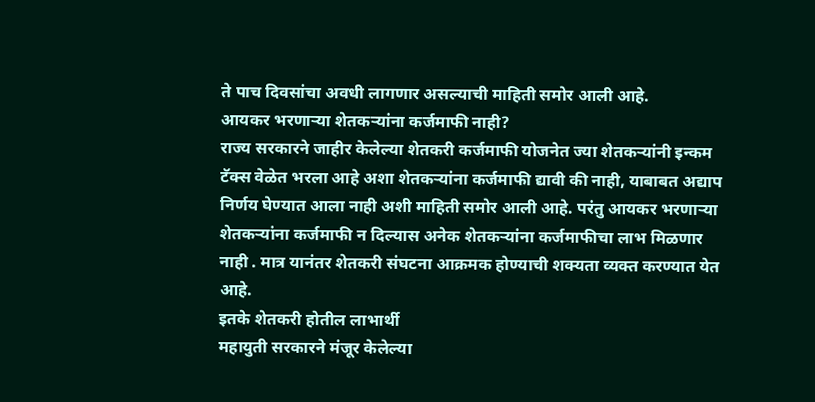ते पाच दिवसांचा अवधी लागणार असल्याची माहिती समोर आली आहे.
आयकर भरणाऱ्या शेतकऱ्यांना कर्जमाफी नाही?
राज्य सरकारने जाहीर केलेल्या शेतकरी कर्जमाफी योजनेत ज्या शेतकऱ्यांनी इन्कम टॅक्स वेळेत भरला आहे अशा शेतकऱ्यांना कर्जमाफी द्यावी की नाही, याबाबत अद्याप निर्णय घेण्यात आला नाही अशी माहिती समोर आली आहे. परंतु आयकर भरणाऱ्या शेतकऱ्यांना कर्जमाफी न दिल्यास अनेक शेतकऱ्यांना कर्जमाफीचा लाभ मिळणार नाही . मात्र यानंतर शेतकरी संघटना आक्रमक होण्याची शक्यता व्यक्त करण्यात येत आहे.
इतके शेतकरी होतील लाभार्थी
महायुती सरकारने मंजूर केलेल्या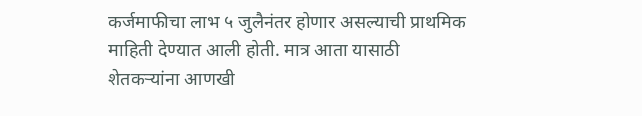कर्जमाफीचा लाभ ५ जुलैनंतर होणार असल्याची प्राथमिक माहिती देण्यात आली होती. मात्र आता यासाठी शेतकऱ्यांना आणखी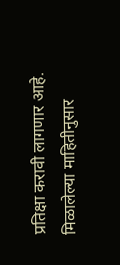प्रतिक्षा करावी लागणार आहे. मिळालेल्या माहितीनुसार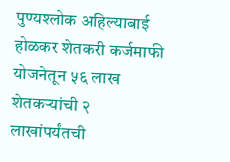पुण्यश्लोक अहिल्याबाई होळकर शेतकरी कर्जमाफी योजनेतून ५६ लाख शेतकऱ्यांची २ लाखांपर्यंतची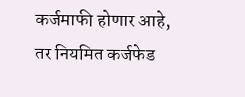कर्जमाफी होणार आहे, तर नियमित कर्जफेड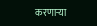करणाऱ्या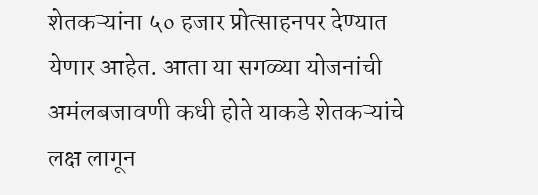शेतकऱ्यांना ५० हजार प्रोत्साहनपर देण्यात येणार आहेत. आता या सगळ्या योजनांची अमंलबजावणी कधी होते याकडे शेतकऱ्यांचे लक्ष लागून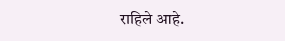राहिले आहे.